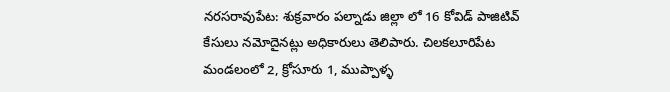నరసరావుపేట: శుక్రవారం పల్నాడు జిల్లా లో 16 కోవిడ్ పాజిటివ్ కేసులు నమోదైనట్లు అధికారులు తెలిపారు. చిలకలూరిపేట మండలంలో 2, క్రోసూరు 1, ముప్పాళ్ళ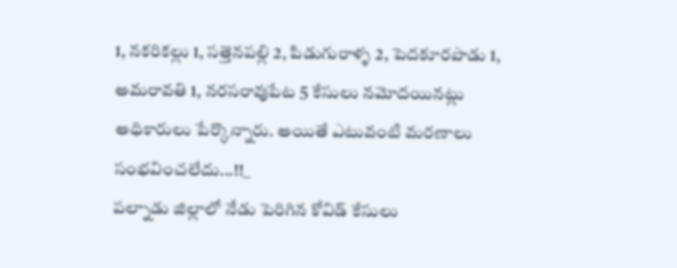1, నకరికల్లు 1, సత్తెనపల్లి 2, పిడుగురాళ్ళ 2, పెదకూరపాడు 1, అమరావతి 1, నరసరావుపేట 5 కేసులు నమోదయినట్లు అధికారులు పేర్కొన్నారు. అయితే ఎటువంటి మరణాలు సంభవించలేదు...!!_
పల్నాడు జిల్లాలో నేడు పెరిగిన కోవిడ్ కేసులు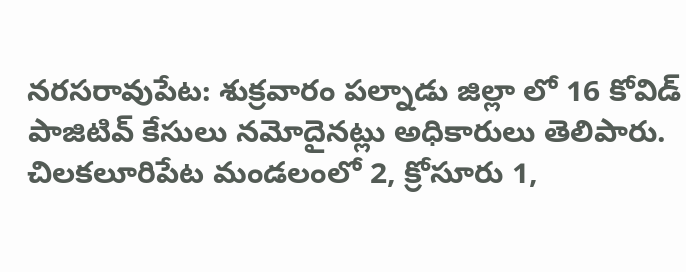నరసరావుపేట: శుక్రవారం పల్నాడు జిల్లా లో 16 కోవిడ్ పాజిటివ్ కేసులు నమోదైనట్లు అధికారులు తెలిపారు. చిలకలూరిపేట మండలంలో 2, క్రోసూరు 1,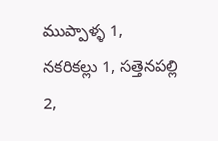ముప్పాళ్ళ 1, నకరికల్లు 1, సత్తెనపల్లి 2,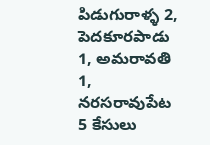పిడుగురాళ్ళ 2, పెదకూరపాడు 1, అమరావతి 1, నరసరావుపేట 5 కేసులు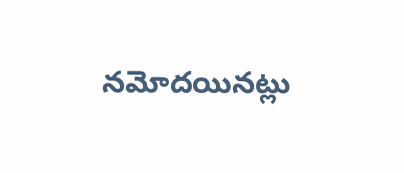నమోదయినట్లు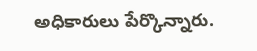అధికారులు పేర్కొన్నారు.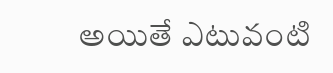అయితే ఎటువంటి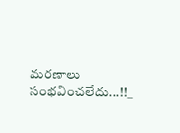మరణాలు సంభవించలేదు...!!_